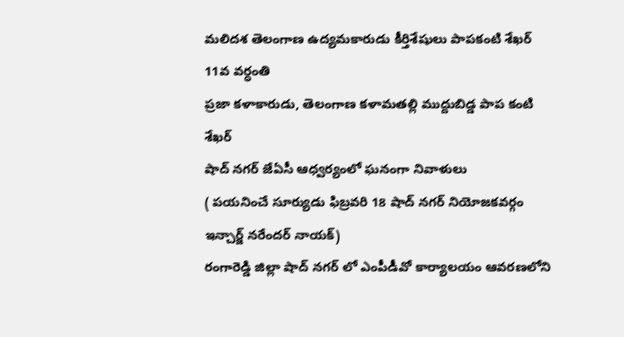మలిదశ తెలంగాణ ఉద్యమకారుడు కీర్తిశేషులు పాపకంటి శేఖర్ 11వ వర్ధంతి
ప్రజా కళాకారుడు, తెలంగాణ కళామతల్లి ముద్దుబిడ్డ పాప కంటి శేఖర్
షాద్ నగర్ జేఏసీ ఆధ్వర్యంలో ఘనంగా నివాళులు
( పయనించే సూర్యుడు ఫిబ్రవరి 18 షాద్ నగర్ నియోజకవర్గం ఇన్చార్జ్ నరేందర్ నాయక్)
రంగారెడ్డి జిల్లా షాద్ నగర్ లో ఎంపీడీవో కార్యాలయం ఆవరణలోని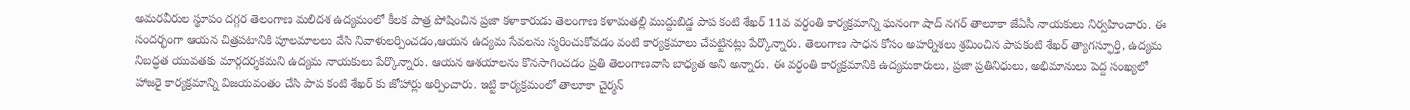అమరవీరుల స్థూపం దగ్గర తెలంగాణ మలిదశ ఉద్యమంలో కీలక పాత్ర పోషించిన ప్రజా కళాకారుడు తెలంగాణ కళామతల్లి ముద్దుబిడ్డ పాప కంటి శేఖర్ 11వ వర్ధంతి కార్యక్రమాన్ని ఘనంగా షాద్ నగర్ తాలూకా జేఏసీ నాయకులు నిర్వహించారు. ఈ సందర్భంగా ఆయన చిత్రపటానికి పూలమాలలు వేసి నివాళులర్పించడం,ఆయన ఉద్యమ సేవలను స్మరించుకోవడం వంటి కార్యక్రమాలు చేపట్టినట్లు పేర్కొన్నారు. తెలంగాణ సాధన కోసం అహర్నిశలు శ్రమించిన పాపకంటి శేఖర్ త్యాగస్ఫూర్తి, ఉద్యమ నిబద్ధత యువతకు మార్గదర్శకమని ఉద్యమ నాయకులు పేర్కొన్నారు. ఆయన ఆశయాలను కొనసాగించడం ప్రతి తెలంగాణవాసి బాధ్యత అని అన్నారు. ఈ వర్ధంతి కార్యక్రమానికి ఉద్యమకారులు, ప్రజా ప్రతినిధులు, అభిమానులు పెద్ద సంఖ్యలో హాజరై కార్యక్రమాన్ని విజయవంతం చేసి పాప కంటి శేఖర్ కు జోహార్లు అర్పించారు. ఇట్టి కార్యక్రమంలో తాలూకా చైర్మన్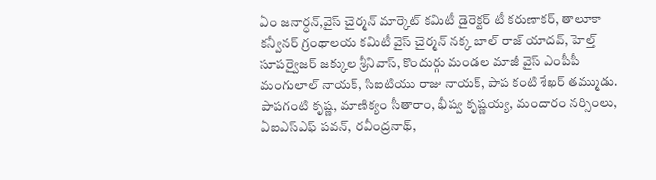ఏం జనార్ధన్,వైస్ చైర్మన్ మార్కెట్ కమిటీ డైరెక్టర్ టీ కరుణాకర్, తాలూకా కన్వీనర్ గ్రంథాలయ కమిటీ వైస్ చైర్మన్ నక్క బాల్ రాజ్ యాదవ్, హెల్త్ సూపర్వైజర్ జక్కుల శ్రీనివాస్, కొందుర్గు మండల మాజీ వైస్ ఎంపీపీ మంగులాల్ నాయక్, సిఐటియు రాజు నాయక్, పాప కంటి శేఖర్ తమ్ముడు. పాపగంటి కృష్ణ, మాణిక్యం సీతారాం, భీష్వ కృష్ణయ్య, మందారం నర్సింలు, ఏఐఎస్ఎఫ్ పవన్, రవీంద్రనాథ్,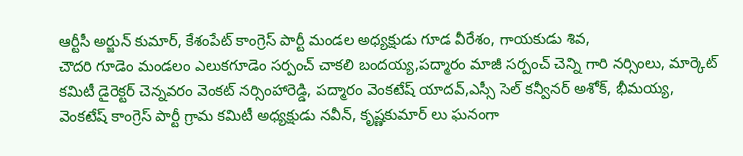ఆర్టీసీ అర్జున్ కుమార్, కేశంపేట్ కాంగ్రెస్ పార్టీ మండల అధ్యక్షుడు గూడ వీరేశం, గాయకుడు శివ,
చౌదరి గూడెం మండలం ఎలుకగూడెం సర్పంచ్ చాకలి బందయ్య,పద్మారం మాజీ సర్పంచ్ చెన్ని గారి నర్సింలు, మార్కెట్ కమిటీ డైరెక్టర్ చెన్నవరం వెంకట్ నర్సింహారెడ్డి, పద్మారం వెంకటేష్ యాదవ్,ఎస్సీ సెల్ కన్వీనర్ అశోక్, భీమయ్య, వెంకటేష్ కాంగ్రెస్ పార్టీ గ్రామ కమిటీ అధ్యక్షుడు నవీన్, కృష్ణకుమార్ లు ఘనంగా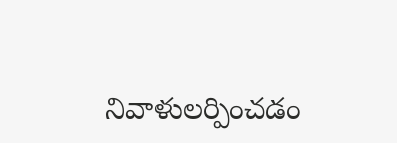నివాళులర్పించడం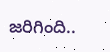జరిగింది..